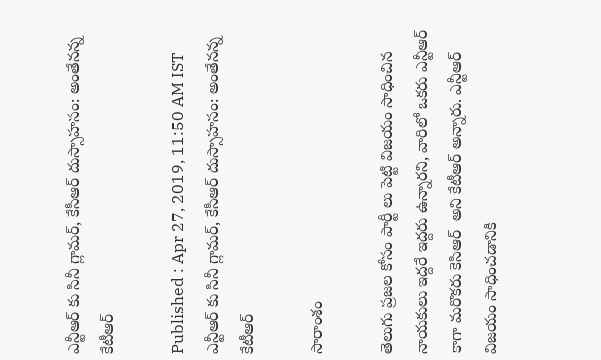ఎన్టీఆర్ కు సినీ గ్లామర్, కేసీఆర్ దుస్సాహసం: అంతేనన్న కేటీఆర్

Published : Apr 27, 2019, 11:50 AM IST
ఎన్టీఆర్ కు సినీ గ్లామర్, కేసీఆర్ దుస్సాహసం: అంతేనన్న కేటీఆర్

సారాంశం

తెలుగు ప్రజల కోసం పార్టీ లు పెట్టి విజయం సాధించిన నాయకులు ఇద్దరే ఇద్దరు ఉన్నారని, వారిలో ఒకరు ఎన్టీఆర్ కాగా మరొకరు కెసిఆర్  అని కేటీఆర్ అన్నారు. ఎన్టీఆర్ విజయం సాధించడానికి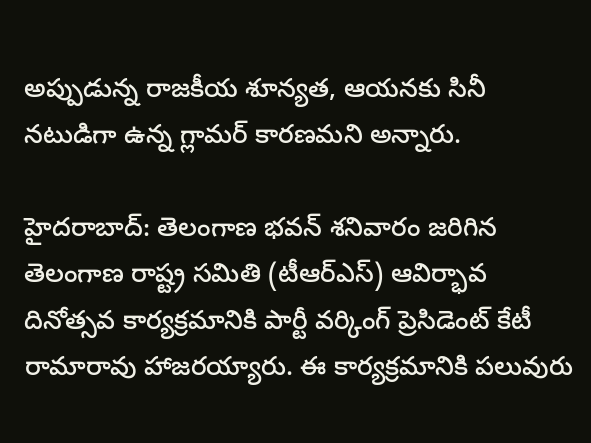అప్పుడున్న రాజకీయ శూన్యత, ఆయనకు సినీ నటుడిగా ఉన్న గ్లామర్ కారణమని అన్నారు.

హైదరాబాద్: తెలంగాణ భవన్ శనివారం జరిగిన తెలంగాణ రాష్ట్ర సమితి (టీఆర్ఎస్) ఆవిర్భావ దినోత్సవ కార్యక్రమానికి పార్టీ వర్కింగ్ ప్రెసిడెంట్ కేటీ రామారావు హాజరయ్యారు. ఈ కార్యక్రమానికి పలువురు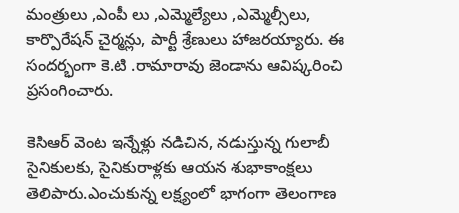మంత్రులు ,ఎంపీ లు ,ఎమ్మెల్యేలు ,ఎమ్మెల్సీలు, కార్పొరేషన్ చైర్మన్లు, పార్టీ శ్రేణులు హాజరయ్యారు. ఈ సందర్భంగా కె.టి .రామారావు జెండాను ఆవిష్కరించి ప్రసంగించారు.

కెసిఆర్ వెంట ఇన్నేళ్లు నడిచిన, నడుస్తున్న గులాబీ సైనికులకు, సైనికురాళ్లకు ఆయన శుభాకాంక్షలు తెలిపారు.ఎంచుకున్న లక్ష్యంలో భాగంగా తెలంగాణ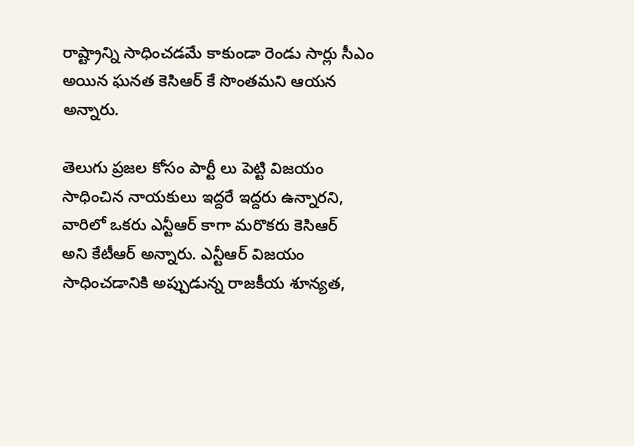రాష్ట్రాన్ని సాధించడమే కాకుండా రెండు సార్లు సీఎం అయిన ఘనత కెసిఆర్ కే సొంతమని ఆయన అన్నారు.

తెలుగు ప్రజల కోసం పార్టీ లు పెట్టి విజయం సాధించిన నాయకులు ఇద్దరే ఇద్దరు ఉన్నారని, వారిలో ఒకరు ఎన్టీఆర్ కాగా మరొకరు కెసిఆర్
అని కేటీఆర్ అన్నారు. ఎన్టీఆర్ విజయం సాధించడానికి అప్పుడున్న రాజకీయ శూన్యత,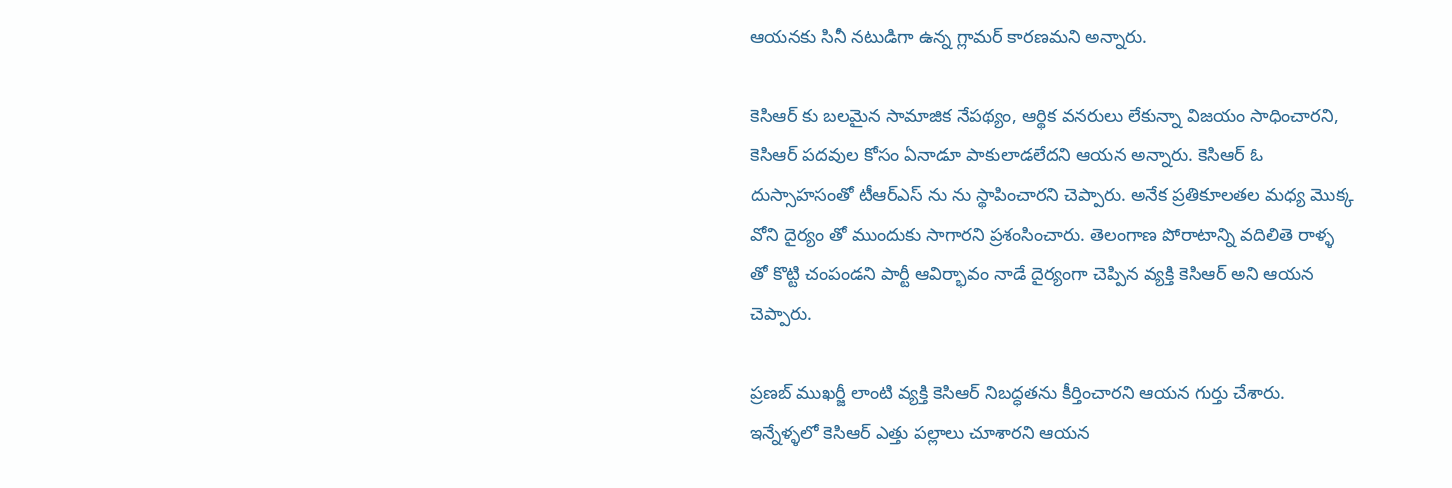ఆయనకు సినీ నటుడిగా ఉన్న గ్లామర్ కారణమని అన్నారు.

కెసిఆర్ కు బలమైన సామాజిక నేపథ్యం, ఆర్థిక వనరులు లేకున్నా విజయం సాధించారని, కెసిఆర్ పదవుల కోసం ఏనాడూ పాకులాడలేదని ఆయన అన్నారు. కెసిఆర్ ఓ దుస్సాహసంతో టీఆర్ఎస్ ను ను స్థాపించారని చెప్పారు. అనేక ప్రతికూలతల మధ్య మొక్క వోని దైర్యం తో ముందుకు సాగారని ప్రశంసించారు. తెలంగాణ పోరాటాన్ని వదిలితె రాళ్ళ తో కొట్టి చంపండని పార్టీ ఆవిర్భావం నాడే దైర్యంగా చెప్పిన వ్యక్తి కెసిఆర్ అని ఆయన చెప్పారు.

ప్రణబ్ ముఖర్జీ లాంటి వ్యక్తి కెసిఆర్ నిబద్ధతను కీర్తించారని ఆయన గుర్తు చేశారు. ఇన్నేళ్ళలో కెసిఆర్ ఎత్తు పల్లాలు చూశారని ఆయన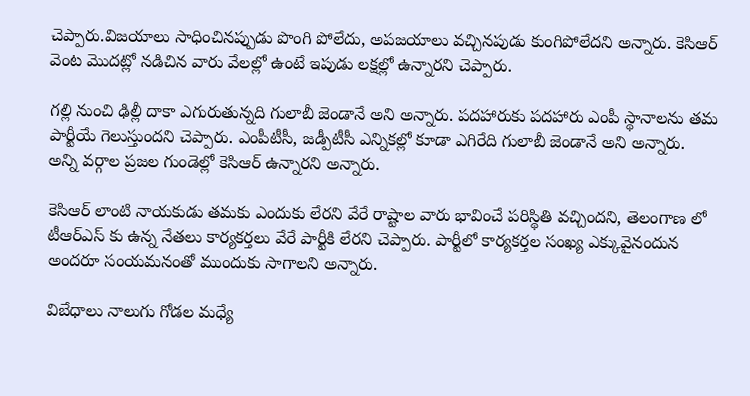చెప్పారు.విజయాలు సాధించినప్పుడు పొంగి పోలేదు, అపజయాలు వచ్చినపుడు కుంగిపోలేదని అన్నారు. కెసిఆర్ వెంట మొదట్లో నడిచిన వారు వేలల్లో ఉంటే ఇపుడు లక్షల్లో ఉన్నారని చెప్పారు.

గల్లి నుంచి ఢిల్లీ దాకా ఎగురుతున్నది గులాబీ జెండానే అని అన్నారు. పదహారుకు పదహారు ఎంపీ స్థానాలను తమ పార్టీయే గెలుస్తుందని చెప్పారు. ఎంపీటీసీ, జడ్పీటీసీ ఎన్నికల్లో కూడా ఎగిరేది గులాబీ జెండానే అని అన్నారు. అన్ని వర్గాల ప్రజల గుండెల్లో కెసిఆర్ ఉన్నారని అన్నారు.

కెసిఆర్ లాంటి నాయకుడు తమకు ఎందుకు లేరని వేరే రాష్టాల వారు భావించే పరిస్థితి వచ్చిందని, తెలంగాణ లో టీఆర్ఎస్ కు ఉన్న నేతలు కార్యకర్తలు వేరే పార్టీకి లేరని చెప్పారు. పార్టీలో కార్యకర్తల సంఖ్య ఎక్కువైనందున అందరూ సంయమనంతో ముందుకు సాగాలని అన్నారు.

విబేధాలు నాలుగు గోడల మధ్యే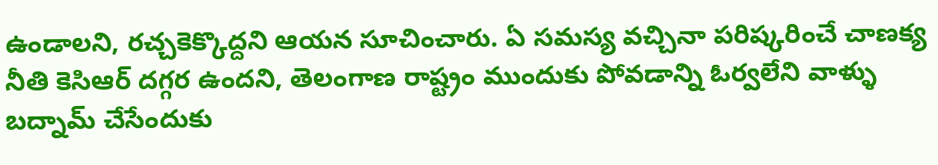ఉండాలని, రచ్చకెక్కొద్దని ఆయన సూచించారు. ఏ సమస్య వచ్చినా పరిష్కరించే చాణక్య నీతి కెసిఆర్ దగ్గర ఉందని, తెలంగాణ రాష్ట్రం ముందుకు పోవడాన్ని ఓర్వలేని వాళ్ళు బద్నామ్ చేసేందుకు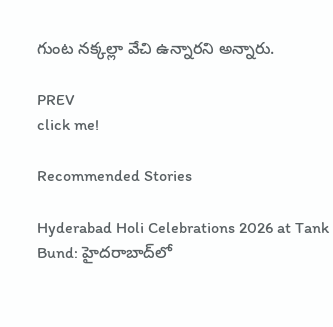గుంట నక్కల్లా వేచి ఉన్నారని అన్నారు.

PREV
click me!

Recommended Stories

Hyderabad Holi Celebrations 2026 at Tank Bund: హైదరాబాద్‌లో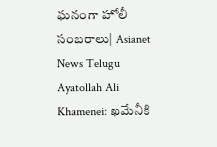ఘనంగా హోలీ సంబరాలు| Asianet News Telugu
Ayatollah Ali Khamenei: ఖమేనీకి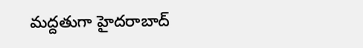మద్దతుగా హైదరాబాద్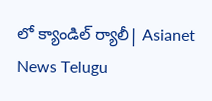లో క్యాండిల్ ర్యాలీ| Asianet News Telugu